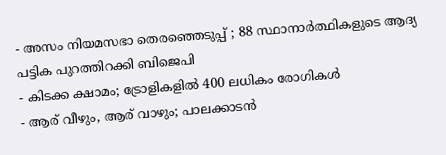- അസം നിയമസഭാ തെരഞ്ഞെടുപ്പ് ; 88 സ്ഥാനാർത്ഥികളുടെ ആദ്യ പട്ടിക പുറത്തിറക്കി ബിജെപി
- കിടക്ക ക്ഷാമം; ട്രോളികളിൽ 400 ലധികം രോഗികൾ
- ആര് വീഴും, ആര് വാഴും; പാലക്കാടൻ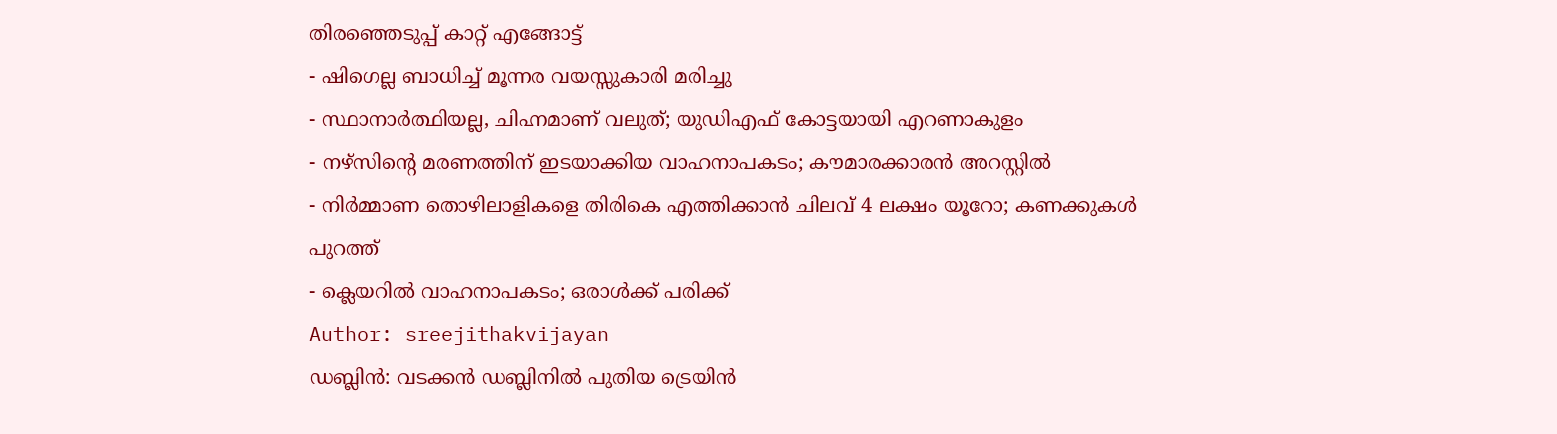തിരഞ്ഞെടുപ്പ് കാറ്റ് എങ്ങോട്ട്
- ഷിഗെല്ല ബാധിച്ച് മൂന്നര വയസ്സുകാരി മരിച്ചു
- സ്ഥാനാർത്ഥിയല്ല, ചിഹ്നമാണ് വലുത്; യുഡിഎഫ് കോട്ടയായി എറണാകുളം
- നഴ്സിന്റെ മരണത്തിന് ഇടയാക്കിയ വാഹനാപകടം; കൗമാരക്കാരൻ അറസ്റ്റിൽ
- നിർമ്മാണ തൊഴിലാളികളെ തിരികെ എത്തിക്കാൻ ചിലവ് 4 ലക്ഷം യൂറോ; കണക്കുകൾ പുറത്ത്
- ക്ലെയറിൽ വാഹനാപകടം; ഒരാൾക്ക് പരിക്ക്
Author: sreejithakvijayan
ഡബ്ലിൻ: വടക്കൻ ഡബ്ലിനിൽ പുതിയ ട്രെയിൻ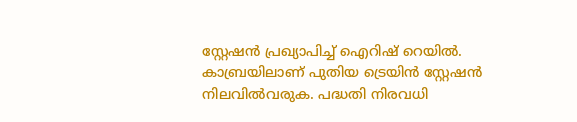സ്റ്റേഷൻ പ്രഖ്യാപിച്ച് ഐറിഷ് റെയിൽ. കാബ്രയിലാണ് പുതിയ ട്രെയിൻ സ്റ്റേഷൻ നിലവിൽവരുക. പദ്ധതി നിരവധി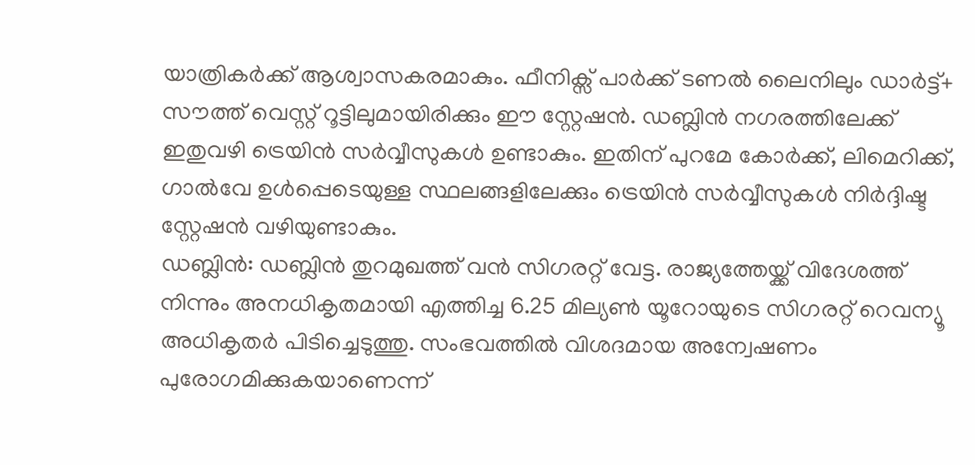യാത്രികർക്ക് ആശ്വാസകരമാകും. ഫീനിക്സ് പാർക്ക് ടണൽ ലൈനിലും ഡാർട്ട്+ സൗത്ത് വെസ്റ്റ് റൂട്ടിലുമായിരിക്കും ഈ സ്റ്റേഷൻ. ഡബ്ലിൻ നഗരത്തിലേക്ക് ഇതുവഴി ട്രെയിൻ സർവ്വീസുകൾ ഉണ്ടാകും. ഇതിന് പുറമേ കോർക്ക്, ലിമെറിക്ക്, ഗാൽവേ ഉൾപ്പെടെയുള്ള സ്ഥലങ്ങളിലേക്കും ട്രെയിൻ സർവ്വീസുകൾ നിർദ്ദിഷ്ട സ്റ്റേഷൻ വഴിയുണ്ടാകും.
ഡബ്ലിൻ: ഡബ്ലിൻ തുറമുഖത്ത് വൻ സിഗരറ്റ് വേട്ട. രാജ്യത്തേയ്ക്ക് വിദേശത്ത് നിന്നും അനധികൃതമായി എത്തിച്ച 6.25 മില്യൺ യൂറോയുടെ സിഗരറ്റ് റെവന്യൂ അധികൃതർ പിടിച്ചെടുത്തു. സംഭവത്തിൽ വിശദമായ അന്വേഷണം പുരോഗമിക്കുകയാണെന്ന്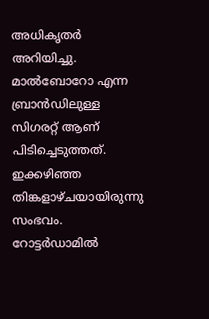അധികൃതർ അറിയിച്ചു. മാൽബോറോ എന്ന ബ്രാൻഡിലുള്ള സിഗരറ്റ് ആണ് പിടിച്ചെടുത്തത്. ഇക്കഴിഞ്ഞ തിങ്കളാഴ്ചയായിരുന്നു സംഭവം. റോട്ടർഡാമിൽ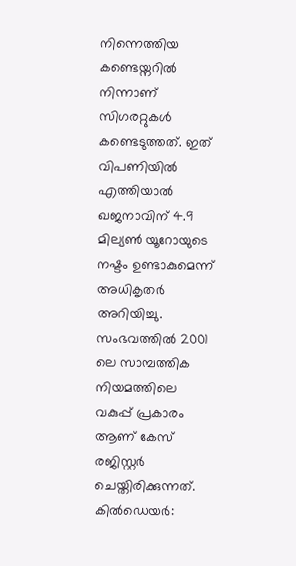നിന്നെത്തിയ കണ്ടെയ്നറിൽ നിന്നാണ് സിഗരറ്റുകൾ കണ്ടെടുത്തത്. ഇത് വിപണിയിൽ എത്തിയാൽ ഖജനാവിന് 4.9 മില്യൺ യൂറോയുടെ നഷ്ടം ഉണ്ടാകുമെന്ന് അധികൃതർ അറിയിച്ചു. സംഭവത്തിൽ 2001 ലെ സാമ്പത്തിക നിയമത്തിലെ വകുപ്പ് പ്രകാരം ആണ് കേസ് രജിസ്റ്റർ ചെയ്തിരിക്കുന്നത്.
കിൽഡെയർ: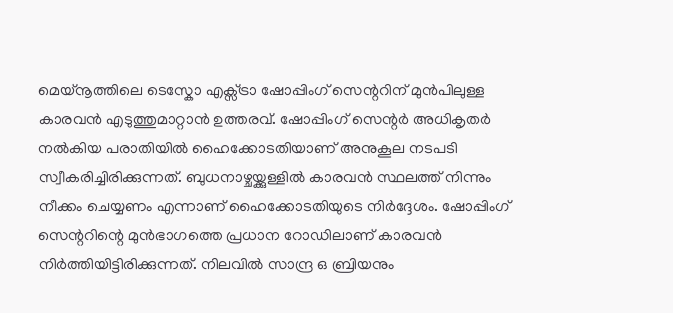മെയ്നൂത്തിലെ ടെസ്കോ എക്സ്ട്രാ ഷോപ്പിംഗ് സെന്ററിന് മുൻപിലുള്ള കാരവൻ എടുത്തുമാറ്റാൻ ഉത്തരവ്. ഷോപ്പിംഗ് സെന്റർ അധികൃതർ നൽകിയ പരാതിയിൽ ഹൈക്കോടതിയാണ് അനുകൂല നടപടി സ്വീകരിച്ചിരിക്കുന്നത്. ബുധനാഴ്ചയ്ക്കുള്ളിൽ കാരവൻ സ്ഥലത്ത് നിന്നും നീക്കം ചെയ്യണം എന്നാണ് ഹൈക്കോടതിയുടെ നിർദ്ദേശം. ഷോപ്പിംഗ് സെന്ററിന്റെ മുൻഭാഗത്തെ പ്രധാന റോഡിലാണ് കാരവൻ നിർത്തിയിട്ടിരിക്കുന്നത്. നിലവിൽ സാന്ദ്ര ഒ ബ്രിയനും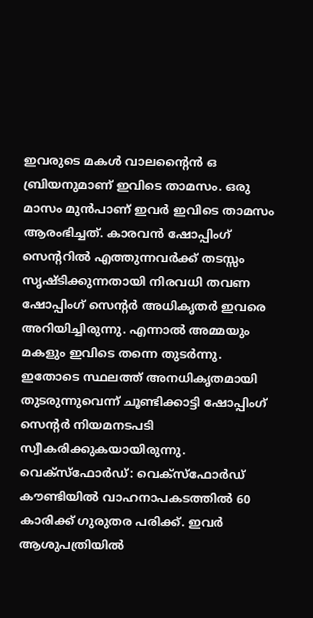ഇവരുടെ മകൾ വാലന്റൈൻ ഒ ബ്രിയനുമാണ് ഇവിടെ താമസം. ഒരു മാസം മുൻപാണ് ഇവർ ഇവിടെ താമസം ആരംഭിച്ചത്. കാരവൻ ഷോപ്പിംഗ് സെന്ററിൽ എത്തുന്നവർക്ക് തടസ്സം സൃഷ്ടിക്കുന്നതായി നിരവധി തവണ ഷോപ്പിംഗ് സെന്റർ അധികൃതർ ഇവരെ അറിയിച്ചിരുന്നു. എന്നാൽ അമ്മയും മകളും ഇവിടെ തന്നെ തുടർന്നു. ഇതോടെ സ്ഥലത്ത് അനധികൃതമായി തുടരുന്നുവെന്ന് ചൂണ്ടിക്കാട്ടി ഷോപ്പിംഗ് സെന്റർ നിയമനടപടി സ്വീകരിക്കുകയായിരുന്നു.
വെക്സ്ഫോർഡ്: വെക്സ്ഫോർഡ് കൗണ്ടിയിൽ വാഹനാപകടത്തിൽ 60 കാരിക്ക് ഗുരുതര പരിക്ക്. ഇവർ ആശുപത്രിയിൽ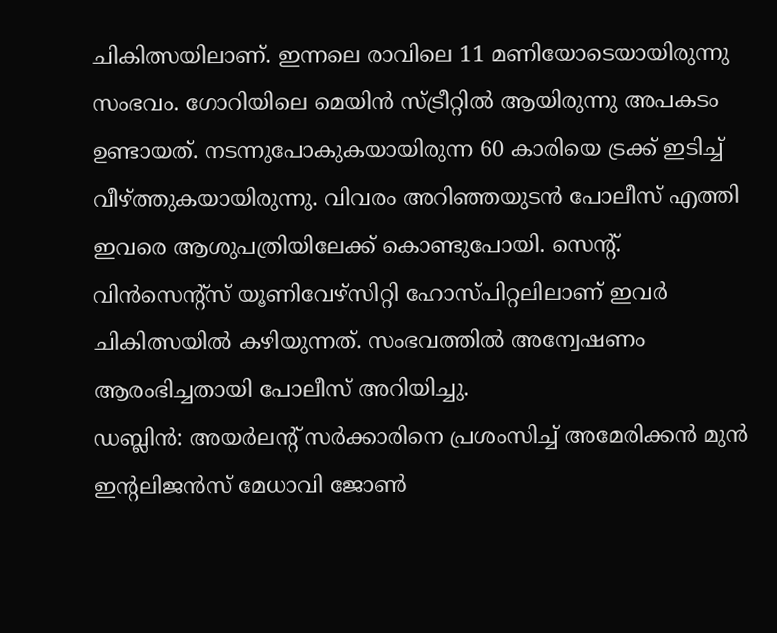ചികിത്സയിലാണ്. ഇന്നലെ രാവിലെ 11 മണിയോടെയായിരുന്നു സംഭവം. ഗോറിയിലെ മെയിൻ സ്ട്രീറ്റിൽ ആയിരുന്നു അപകടം ഉണ്ടായത്. നടന്നുപോകുകയായിരുന്ന 60 കാരിയെ ട്രക്ക് ഇടിച്ച് വീഴ്ത്തുകയായിരുന്നു. വിവരം അറിഞ്ഞയുടൻ പോലീസ് എത്തി ഇവരെ ആശുപത്രിയിലേക്ക് കൊണ്ടുപോയി. സെന്റ്. വിൻസെന്റ്സ് യൂണിവേഴ്സിറ്റി ഹോസ്പിറ്റലിലാണ് ഇവർ ചികിത്സയിൽ കഴിയുന്നത്. സംഭവത്തിൽ അന്വേഷണം ആരംഭിച്ചതായി പോലീസ് അറിയിച്ചു.
ഡബ്ലിൻ: അയർലന്റ് സർക്കാരിനെ പ്രശംസിച്ച് അമേരിക്കൻ മുൻ ഇന്റലിജൻസ് മേധാവി ജോൺ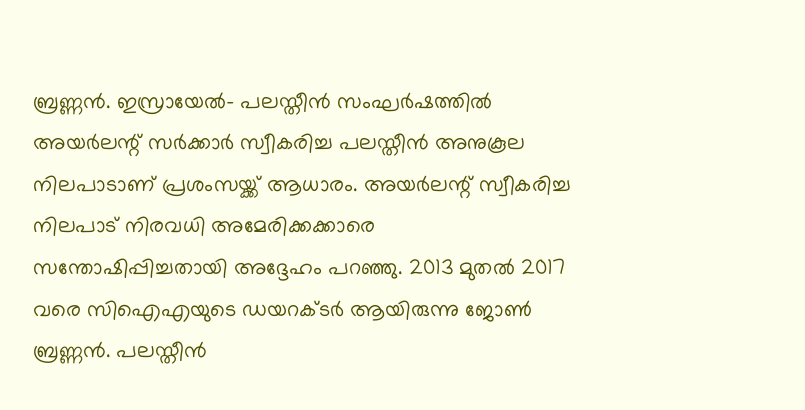ബ്രണ്ണൻ. ഇസ്രായേൽ- പലസ്തീൻ സംഘർഷത്തിൽ അയർലന്റ് സർക്കാർ സ്വീകരിച്ച പലസ്തീൻ അനുകൂല നിലപാടാണ് പ്രശംസയ്ക്ക് ആധാരം. അയർലന്റ് സ്വീകരിച്ച നിലപാട് നിരവധി അമേരിക്കക്കാരെ സന്തോഷിപ്പിച്ചതായി അദ്ദേഹം പറഞ്ഞു. 2013 മുതൽ 2017 വരെ സിഐഎയുടെ ഡയറക്ടർ ആയിരുന്നു ജോൺ ബ്രണ്ണൻ. പലസ്തീൻ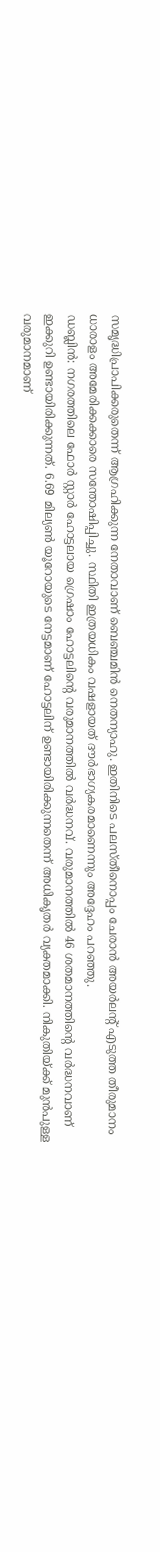സമൃദ്ധിപ്രാപിക്കരുതെന്ന് ആഗ്രഹിക്കുന്ന നേതാവാണ് ബെഞ്ചമിൻ നെതന്യാഹു. ഇതിനിടെ പലസ്തീനൊപ്പം ചേരാൻ അയർലന്റ് എടുത്ത തീരുമാനം ധാരാളം അമേരിക്കക്കാരെ സന്തോഷിപ്പിച്ചു. സ്ഥിതി ഇത്രയധികം വഷളായത് ദൗർഭാഗ്യകരമാണെന്നും അദ്ദേഹം പറഞ്ഞു.
ഡബ്ലിൻ: നഗരത്തിലെ ഫോർ സ്റ്റാർ ഹോട്ടലായ ഗ്രെഷാം ഹോട്ടലിന്റെ വരുമാനത്തിൽ വർദ്ധനവ്. വരുമാനത്തിൽ 46 ശതമാനത്തിന്റെ വർദ്ധനവാണ് ഇക്കുറി ഉണ്ടായിരിക്കുന്നത്. 6.69 മില്യൺ യൂറോയുടെ നേട്ടമാണ് ഹോട്ടലിന് ഉണ്ടായിരിക്കുന്നതെന്ന് അധികൃതർ വ്യക്തമാക്കി. നികുതിയ്ക്ക് മുൻപുള്ള വരുമാനമാണ്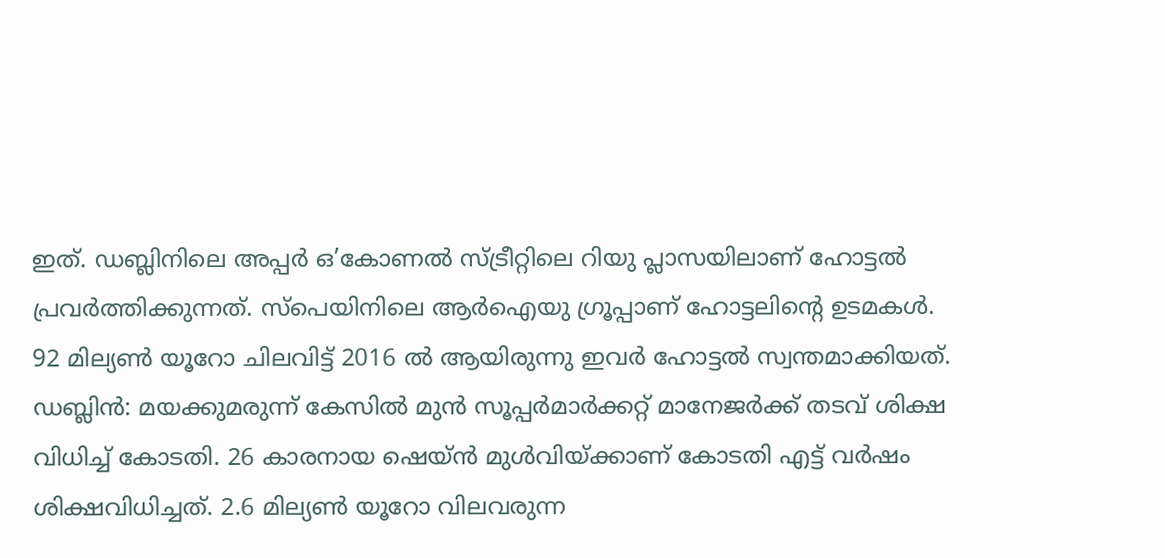ഇത്. ഡബ്ലിനിലെ അപ്പർ ഒ’കോണൽ സ്ട്രീറ്റിലെ റിയു പ്ലാസയിലാണ് ഹോട്ടൽ പ്രവർത്തിക്കുന്നത്. സ്പെയിനിലെ ആർഐയു ഗ്രൂപ്പാണ് ഹോട്ടലിന്റെ ഉടമകൾ. 92 മില്യൺ യൂറോ ചിലവിട്ട് 2016 ൽ ആയിരുന്നു ഇവർ ഹോട്ടൽ സ്വന്തമാക്കിയത്.
ഡബ്ലിൻ: മയക്കുമരുന്ന് കേസിൽ മുൻ സൂപ്പർമാർക്കറ്റ് മാനേജർക്ക് തടവ് ശിക്ഷ വിധിച്ച് കോടതി. 26 കാരനായ ഷെയ്ൻ മുൾവിയ്ക്കാണ് കോടതി എട്ട് വർഷം ശിക്ഷവിധിച്ചത്. 2.6 മില്യൺ യൂറോ വിലവരുന്ന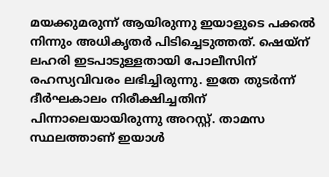മയക്കുമരുന്ന് ആയിരുന്നു ഇയാളുടെ പക്കൽ നിന്നും അധികൃതർ പിടിച്ചെടുത്തത്. ഷെയ്ന് ലഹരി ഇടപാടുള്ളതായി പോലീസിന് രഹസ്യവിവരം ലഭിച്ചിരുന്നു. ഇതേ തുടർന്ന് ദീർഘകാലം നിരീക്ഷിച്ചതിന് പിന്നാലെയായിരുന്നു അറസ്റ്റ്. താമസ സ്ഥലത്താണ് ഇയാൾ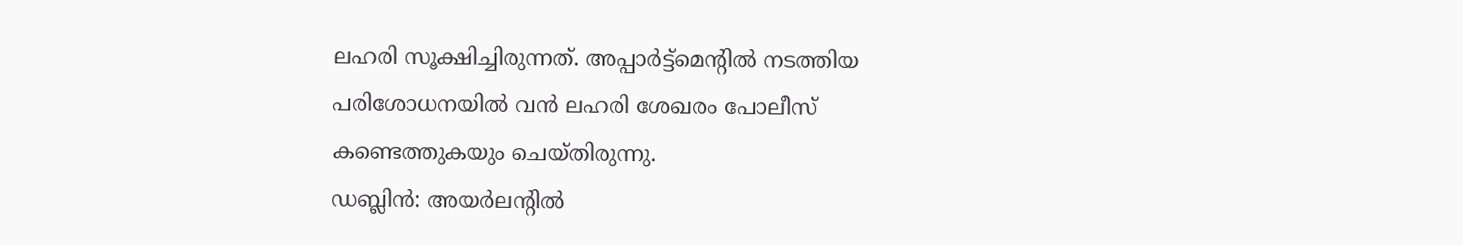ലഹരി സൂക്ഷിച്ചിരുന്നത്. അപ്പാർട്ട്മെന്റിൽ നടത്തിയ പരിശോധനയിൽ വൻ ലഹരി ശേഖരം പോലീസ് കണ്ടെത്തുകയും ചെയ്തിരുന്നു.
ഡബ്ലിൻ: അയർലന്റിൽ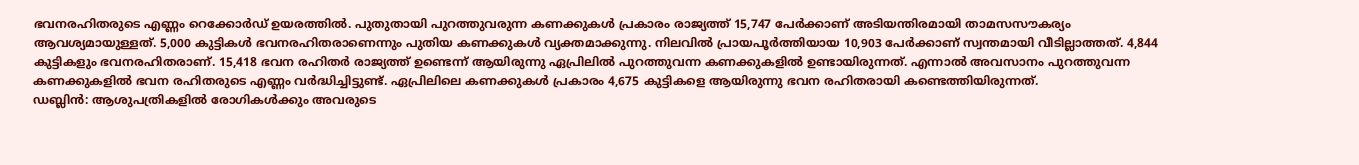ഭവനരഹിതരുടെ എണ്ണം റെക്കോർഡ് ഉയരത്തിൽ. പുതുതായി പുറത്തുവരുന്ന കണക്കുകൾ പ്രകാരം രാജ്യത്ത് 15,747 പേർക്കാണ് അടിയന്തിരമായി താമസസൗകര്യം ആവശ്യമായുള്ളത്. 5,000 കുട്ടികൾ ഭവനരഹിതരാണെന്നും പുതിയ കണക്കുകൾ വ്യക്തമാക്കുന്നു. നിലവിൽ പ്രായപൂർത്തിയായ 10,903 പേർക്കാണ് സ്വന്തമായി വീടില്ലാത്തത്. 4,844 കുട്ടികളും ഭവനരഹിതരാണ്. 15,418 ഭവന രഹിതർ രാജ്യത്ത് ഉണ്ടെന്ന് ആയിരുന്നു ഏപ്രിലിൽ പുറത്തുവന്ന കണക്കുകളിൽ ഉണ്ടായിരുന്നത്. എന്നാൽ അവസാനം പുറത്തുവന്ന കണക്കുകളിൽ ഭവന രഹിതരുടെ എണ്ണം വർദ്ധിച്ചിട്ടുണ്ട്. ഏപ്രിലിലെ കണക്കുകൾ പ്രകാരം 4,675 കുട്ടികളെ ആയിരുന്നു ഭവന രഹിതരായി കണ്ടെത്തിയിരുന്നത്.
ഡബ്ലിൻ: ആശുപത്രികളിൽ രോഗികൾക്കും അവരുടെ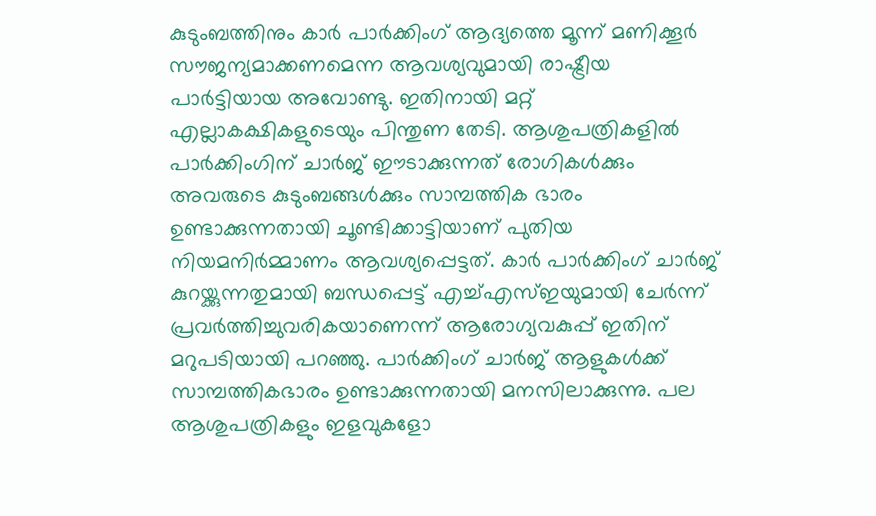കുടുംബത്തിനും കാർ പാർക്കിംഗ് ആദ്യത്തെ മൂന്ന് മണിക്കൂർ സൗജന്യമാക്കണമെന്ന ആവശ്യവുമായി രാഷ്ട്രീയ പാർട്ടിയായ അവോണ്ടു. ഇതിനായി മറ്റ് എല്ലാകക്ഷികളുടെയും പിന്തുണ തേടി. ആശുപത്രികളിൽ പാർക്കിംഗിന് ചാർജ് ഈടാക്കുന്നത് രോഗികൾക്കും അവരുടെ കുടുംബങ്ങൾക്കും സാമ്പത്തിക ഭാരം ഉണ്ടാക്കുന്നതായി ചൂണ്ടിക്കാട്ടിയാണ് പുതിയ നിയമനിർമ്മാണം ആവശ്യപ്പെട്ടത്. കാർ പാർക്കിംഗ് ചാർജ് കുറയ്ക്കുന്നതുമായി ബന്ധപ്പെട്ട് എച്ച്എസ്ഇയുമായി ചേർന്ന് പ്രവർത്തിച്ചുവരികയാണെന്ന് ആരോഗ്യവകുപ്പ് ഇതിന് മറുപടിയായി പറഞ്ഞു. പാർക്കിംഗ് ചാർജ് ആളുകൾക്ക് സാമ്പത്തികഭാരം ഉണ്ടാക്കുന്നതായി മനസിലാക്കുന്നു. പല ആശുപത്രികളും ഇളവുകളോ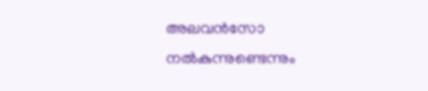അലവൻസോ നൽകുന്നുണ്ടെന്നും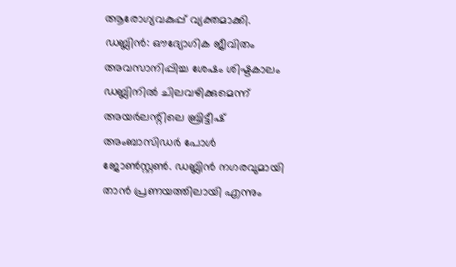ആരോഗ്യവകുപ്പ് വ്യക്തമാക്കി.
ഡബ്ലിൻ: ഔദ്യോഗിക ജീവിതം അവസാനിപ്പിച്ച ശേഷം ശിഷ്ടകാലം ഡബ്ലിനിൽ ചിലവഴിക്കുമെന്ന് അയർലന്റിലെ ബ്രിട്ടീഷ് അംബാസിഡർ പോൾ ജോൺസ്റ്റൺ. ഡബ്ലിൻ നഗരവുമായി താൻ പ്രണയത്തിലായി എന്നും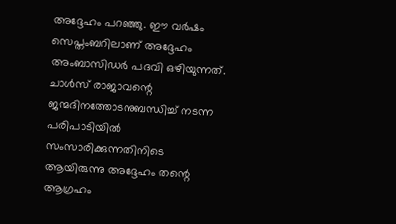അദ്ദേഹം പറഞ്ഞു. ഈ വർഷം സെപ്തംബറിലാണ് അദ്ദേഹം അംബാസിഡർ പദവി ഒഴിയുന്നത്. ചാൾസ് രാജാവന്റെ ജന്മദിനത്തോടനുബന്ധിച്ച് നടന്ന പരിപാടിയിൽ സംസാരിക്കുന്നതിനിടെ ആയിരുന്നു അദ്ദേഹം തന്റെ ആഗ്രഹം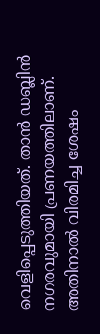വെളിപ്പെടുത്തിയത്. താൻ ഡബ്ലിൻ നഗരവുമായി പ്രണയത്തിലാണ്. അതിനാൽ വിരമിച്ച ശേഷം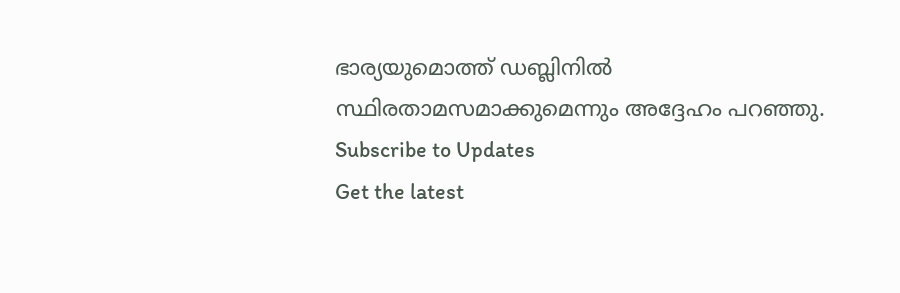ഭാര്യയുമൊത്ത് ഡബ്ലിനിൽ സ്ഥിരതാമസമാക്കുമെന്നും അദ്ദേഹം പറഞ്ഞു.
Subscribe to Updates
Get the latest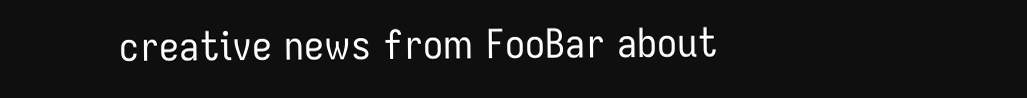creative news from FooBar about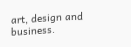art, design and business.